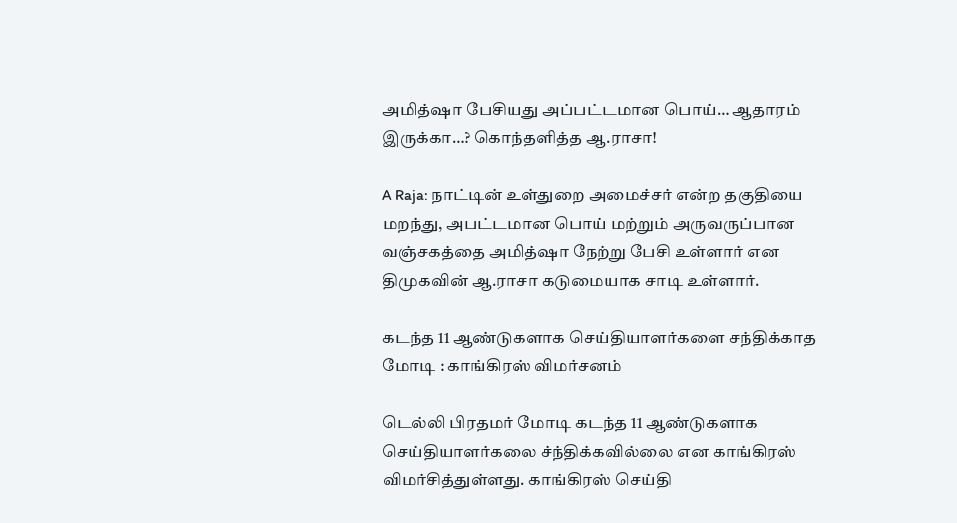அமித்ஷா பேசியது அப்பட்டமான பொய்… ஆதாரம் இருக்கா…? கொந்தளித்த ஆ.ராசா!

A Raja: நாட்டின் உள்துறை அமைச்சர் என்ற தகுதியை மறந்து, அபட்டமான பொய் மற்றும் அருவருப்பான வஞ்சகத்தை அமித்ஷா நேற்று பேசி உள்ளார் என திமுகவின் ஆ.ராசா கடுமையாக சாடி உள்ளார்.

கடந்த 11 ஆண்டுகளாக செய்தியாளர்களை சந்திக்காத மோடி : காங்கிரஸ் விமர்சனம்

டெல்லி பிரதமர் மோடி கடந்த 11 ஆண்டுகளாக செய்தியாளர்கலை ச்ந்திக்கவில்லை என காங்கிரஸ் விமர்சித்துள்ளது. காங்கிரஸ் செய்தி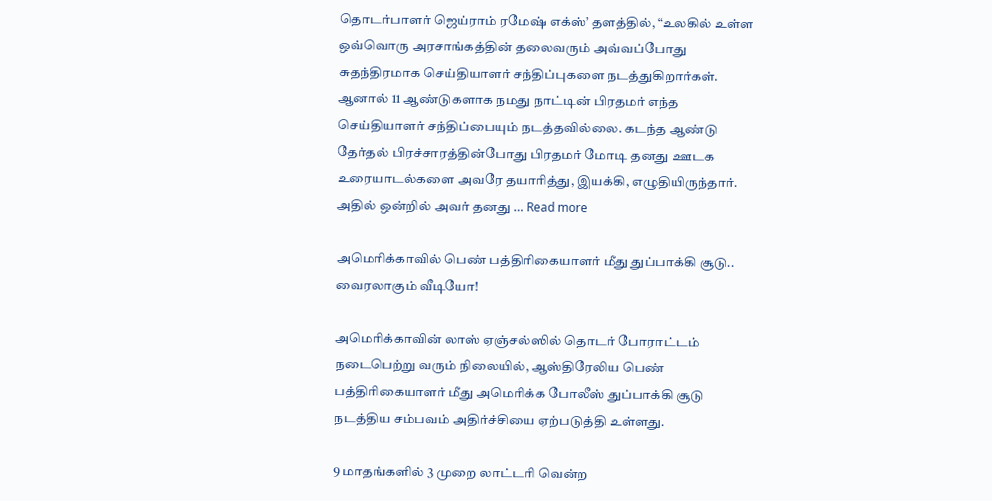தொடர்பாளர் ஜெய்ராம் ரமேஷ் எக்ஸ்’ தளத்தில், “உலகில் உள்ள ஒவ்வொரு அரசாங்கத்தின் தலைவரும் அவ்வப்போது சுதந்திரமாக செய்தியாளர் சந்திப்புகளை நடத்துகிறார்கள். ஆனால் 11 ஆண்டுகளாக நமது நாட்டின் பிரதமர் எந்த செய்தியாளர் சந்திப்பையும் நடத்தவில்லை. கடந்த ஆண்டு தேர்தல் பிரச்சாரத்தின்போது பிரதமர் மோடி தனது ஊடக உரையாடல்களை அவரே தயாரித்து, இயக்கி, எழுதியிருந்தார். அதில் ஒன்றில் அவர் தனது … Read more

அமெரிக்காவில் பெண் பத்திரிகையாளர் மீது துப்பாக்கி சூடு.. வைரலாகும் வீடியோ!

அமெரிக்காவின் லாஸ் ஏஞ்சல்ஸில் தொடர் போராட்டம் நடைபெற்று வரும் நிலையில், ஆஸ்திரேலிய பெண் பத்திரிகையாளர் மீது அமெரிக்க போலீஸ் துப்பாக்கி சூடு நடத்திய சம்பவம் அதிர்ச்சியை ஏற்படுத்தி உள்ளது.

9 மாதங்களில் 3 முறை லாட்டரி வென்ற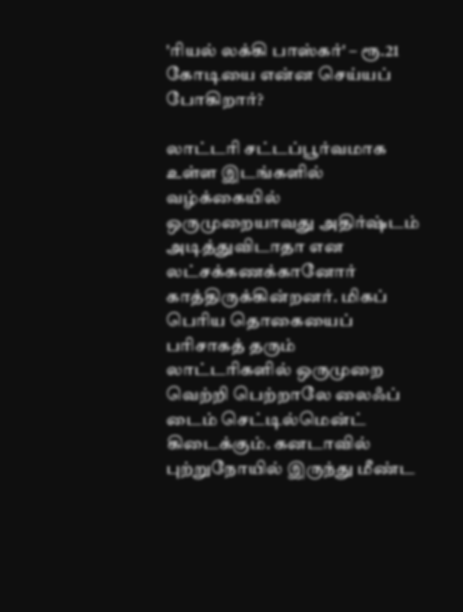'ரியல் லக்கி பாஸ்கர்' – ரூ.21 கோடியை என்ன செய்யப் போகிறார்?

லாட்டரி சட்டப்பூர்வமாக உள்ள இடங்களில் வழ்க்கையில் ஒருமுறையாவது அதிர்ஷ்டம் அடித்துவிடாதா என லட்சக்கணக்கானோர் காத்திருக்கின்றனர். மிகப் பெரிய தொகையைப் பரிசாகத் தரும் லாட்டரிகளில் ஒருமுறை வெற்றி பெற்றாலே லைஃப் டைம் செட்டில்மென்ட் கிடைக்கும். கனடாவில் புற்றுநோயில் இருந்து மீண்ட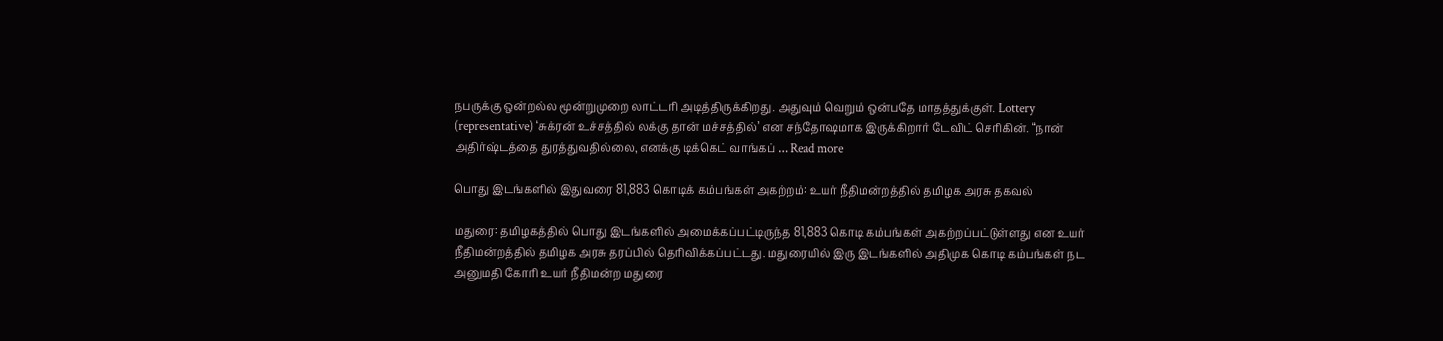நபருக்கு ஒன்றல்ல மூன்றுமுறை லாட்டரி அடித்திருக்கிறது. அதுவும் வெறும் ஒன்பதே மாதத்துக்குள். Lottery (representative) ‘சுக்ரன் உச்சத்தில் லக்கு தான் மச்சத்தில்’ என சந்தோஷமாக இருக்கிறார் டேவிட் செரிகின். “நான் அதிர்ஷ்டத்தை துரத்துவதில்லை, எனக்கு டிக்கெட் வாங்கப் … Read more

பொது இடங்களில் இதுவரை 81,883 கொடிக் கம்பங்கள் அகற்றம்: உயர் நீதிமன்றத்தில் தமிழக அரசு தகவல்

மதுரை: தமிழகத்தில் பொது இடங்களில் அமைக்கப்பட்டிருந்த 81,883 கொடி கம்பங்கள் அகற்றப்பட்டுள்ளது என உயர் நீதிமன்றத்தில் தமிழக அரசு தரப்பில் தெரிவிக்கப்பட்டது. மதுரையில் இரு இடங்களில் அதிமுக கொடி கம்பங்கள் நட அனுமதி கோரி உயர் நீதிமன்ற மதுரை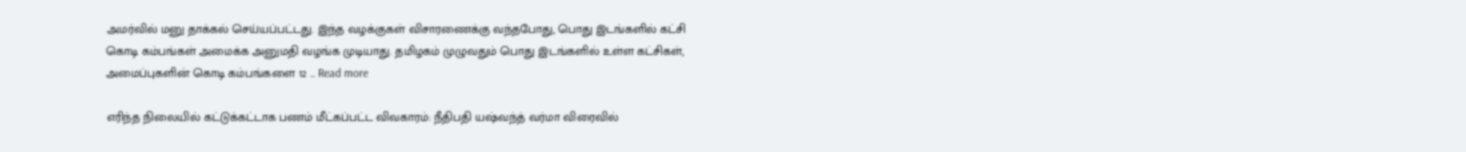அமர்வில் மனு தாக்கல் செய்யப்பட்டது. இந்த வழக்குகள் விசாரணைக்கு வந்தபோது, பொது இடங்களில் கட்சி கொடி கம்பங்கள் அமைக்க அனுமதி வழங்க முடியாது. தமிழகம் முழுவதும் பொது இடங்களில் உள்ள கட்சிகள், அமைப்புகளின் கொடி கம்பங்களை 12 … Read more

எரிந்த நிலையில் கட்டுக்கட்டாக பணம் மீட்கப்பட்ட விவகாரம்: நீதிபதி யஷ்வந்த் வர்மா விரைவில்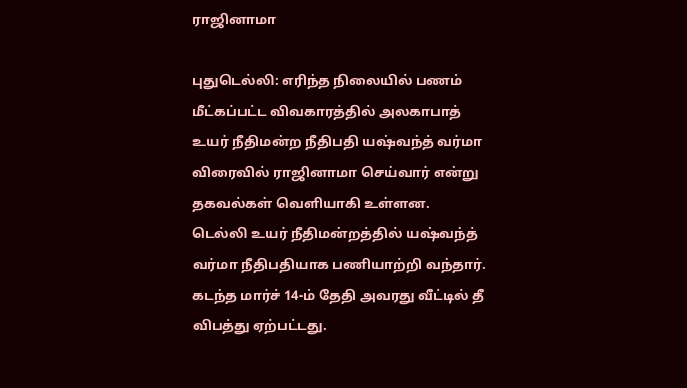ராஜினாமா

புதுடெல்லி: எரிந்த நிலையில் பணம் மீட்கப்பட்ட விவகாரத்தில் அலகாபாத் உயர் நீதிமன்ற நீதிபதி யஷ்வந்த் வர்மா விரைவில் ராஜினாமா செய்வார் என்று தகவல்கள் வெளியாகி உள்ளன. டெல்லி உயர் நீதிமன்றத்தில் யஷ்வந்த் வர்மா நீதிபதியாக பணியாற்றி வந்தார். கடந்த மார்ச் 14-ம் தேதி அவரது வீட்டில் தீ விபத்து ஏற்பட்டது.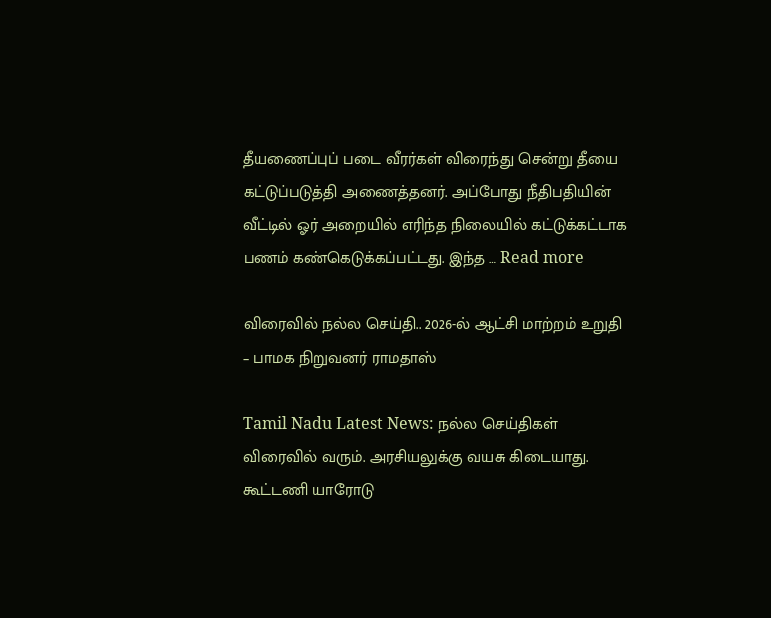தீயணைப்புப் படை வீரர்கள் விரைந்து சென்று தீயை கட்டுப்படுத்தி அணைத்தனர். அப்போது நீதிபதியின் வீட்டில் ஓர் அறையில் எரிந்த நிலையில் கட்டுக்கட்டாக பணம் கண்கெடுக்கப்பட்டது. இந்த … Read more

விரைவில் நல்ல செய்தி.. 2026-ல் ஆட்சி மாற்றம் உறுதி – பாமக நிறுவனர் ராமதாஸ்

Tamil Nadu Latest News: நல்ல செய்திகள் விரைவில் வரும். அரசியலுக்கு வயசு கிடையாது. கூட்டணி யாரோடு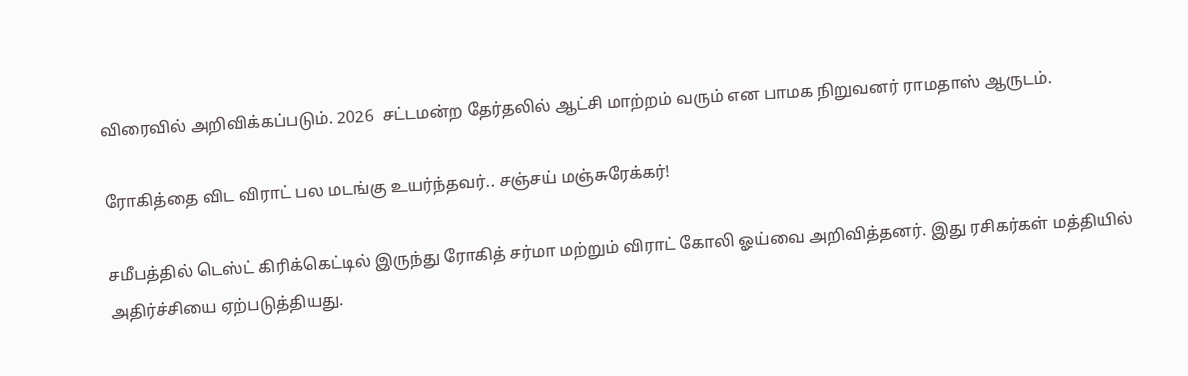விரைவில் அறிவிக்கப்படும். 2026  சட்டமன்ற தேர்தலில் ஆட்சி மாற்றம் வரும் என பாமக நிறுவனர் ராமதாஸ் ஆருடம்.

ரோகித்தை விட விராட் பல மடங்கு உயர்ந்தவர்.. சஞ்சய் மஞ்சுரேக்கர்!

சமீபத்தில் டெஸ்ட் கிரிக்கெட்டில் இருந்து ரோகித் சர்மா மற்றும் விராட் கோலி ஓய்வை அறிவித்தனர். இது ரசிகர்கள் மத்தியில் அதிர்ச்சியை ஏற்படுத்தியது.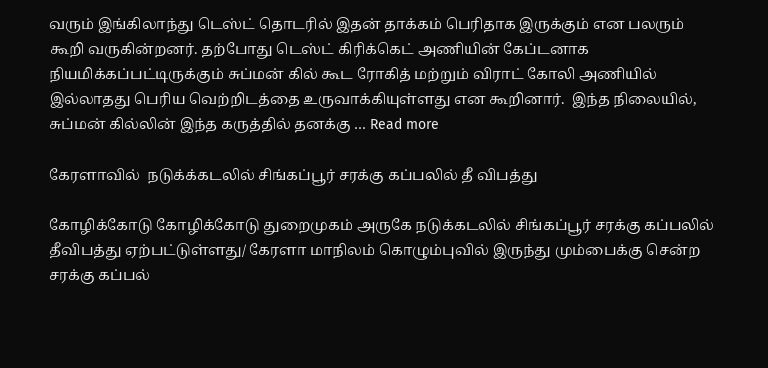வரும் இங்கிலாந்து டெஸ்ட் தொடரில் இதன் தாக்கம் பெரிதாக இருக்கும் என பலரும் கூறி வருகின்றனர். தற்போது டெஸ்ட் கிரிக்கெட் அணியின் கேப்டனாக நியமிக்கப்பட்டிருக்கும் சுப்மன் கில் கூட ரோகித் மற்றும் விராட் கோலி அணியில் இல்லாதது பெரிய வெற்றிடத்தை உருவாக்கியுள்ளது என கூறினார்.  இந்த நிலையில், சுப்மன் கில்லின் இந்த கருத்தில் தனக்கு … Read more

கேரளாவில்  நடுக்க்கடலில் சிங்கப்பூர் சரக்கு கப்பலில் தீ விபத்து

கோழிக்கோடு கோழிக்கோடு துறைமுகம் அருகே நடுக்கடலில் சிங்கப்பூர் சரக்கு கப்பலில் தீவிபத்து ஏற்பட்டுள்ளது/ கேரளா மாநிலம் கொழும்புவில் இருந்து மும்பைக்கு சென்ற சரக்கு கப்பல்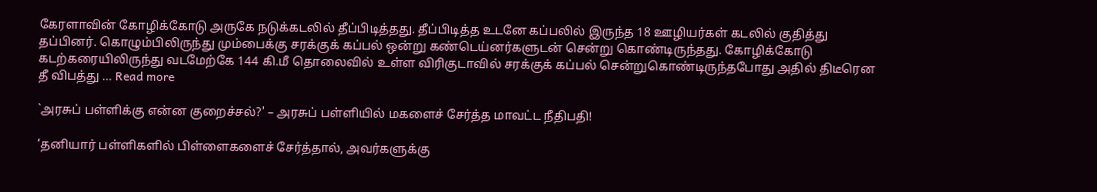கேரளாவின் கோழிக்கோடு அருகே நடுக்கடலில் தீப்பிடித்தது. தீப்பிடித்த உடனே கப்பலில் இருந்த 18 ஊழியர்கள் கடலில் குதித்து தப்பினர். கொழும்பிலிருந்து மும்பைக்கு சரக்குக் கப்பல் ஒன்று கண்டெய்னர்களுடன் சென்று கொண்டிருந்தது. கோழிக்கோடு கடற்கரையிலிருந்து வடமேற்கே 144 கி.மீ தொலைவில் உள்ள விரிகுடாவில் சரக்குக் கப்பல் சென்றுகொண்டிருந்தபோது அதில் திடீரென தீ விபத்து … Read more

`அரசுப் பள்ளிக்கு என்ன குறைச்சல்?' – அரசுப் பள்ளியில் மகளைச் சேர்த்த மாவட்ட நீதிபதி!

‘தனியார் பள்ளிகளில் பிள்ளைகளைச் சேர்த்தால், அவர்களுக்கு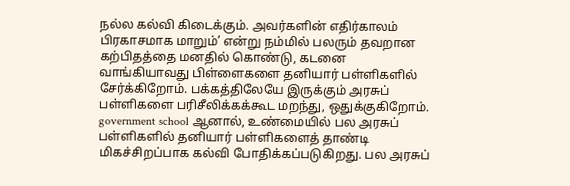நல்ல கல்வி கிடைக்கும். அவர்களின் எதிர்காலம் பிரகாசமாக மாறும்’ என்று நம்மில் பலரும் தவறான கற்பிதத்தை மனதில் கொண்டு, கடனை வாங்கியாவது பிள்ளைகளை தனியார் பள்ளிகளில் சேர்க்கிறோம். பக்கத்திலேயே இருக்கும் அரசுப் பள்ளிகளை பரிசீலிக்கக்கூட மறந்து, ஒதுக்குகிறோம். government school ஆனால், உண்மையில் பல அரசுப் பள்ளிகளில் தனியார் பள்ளிகளைத் தாண்டி மிகச்சிறப்பாக கல்வி போதிக்கப்படுகிறது. பல அரசுப்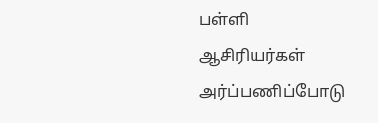பள்ளி ஆசிரியர்கள் அர்ப்பணிப்போடு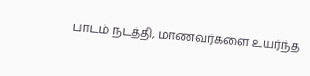பாடம் நடத்தி, மாணவர்களை உயர்ந்த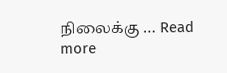நிலைக்கு … Read more